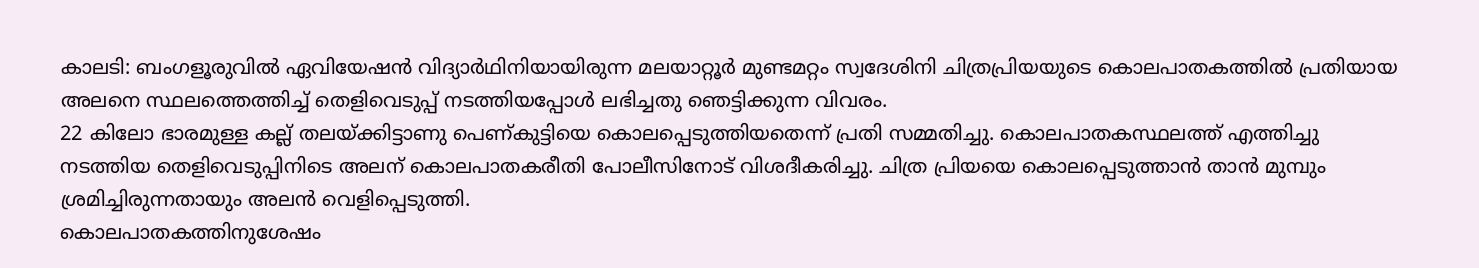കാലടി: ബംഗളൂരുവിൽ ഏവിയേഷൻ വിദ്യാർഥിനിയായിരുന്ന മലയാറ്റൂർ മുണ്ടമറ്റം സ്വദേശിനി ചിത്രപ്രിയയുടെ കൊലപാതകത്തിൽ പ്രതിയായ അലനെ സ്ഥലത്തെത്തിച്ച് തെളിവെടുപ്പ് നടത്തിയപ്പോൾ ലഭിച്ചതു ഞെട്ടിക്കുന്ന വിവരം.
22 കിലോ ഭാരമുള്ള കല്ല് തലയ്ക്കിട്ടാണു പെണ്കുട്ടിയെ കൊലപ്പെടുത്തിയതെന്ന് പ്രതി സമ്മതിച്ചു. കൊലപാതകസ്ഥലത്ത് എത്തിച്ചു നടത്തിയ തെളിവെടുപ്പിനിടെ അലന് കൊലപാതകരീതി പോലീസിനോട് വിശദീകരിച്ചു. ചിത്ര പ്രിയയെ കൊലപ്പെടുത്താൻ താൻ മുമ്പും ശ്രമിച്ചിരുന്നതായും അലൻ വെളിപ്പെടുത്തി.
കൊലപാതകത്തിനുശേഷം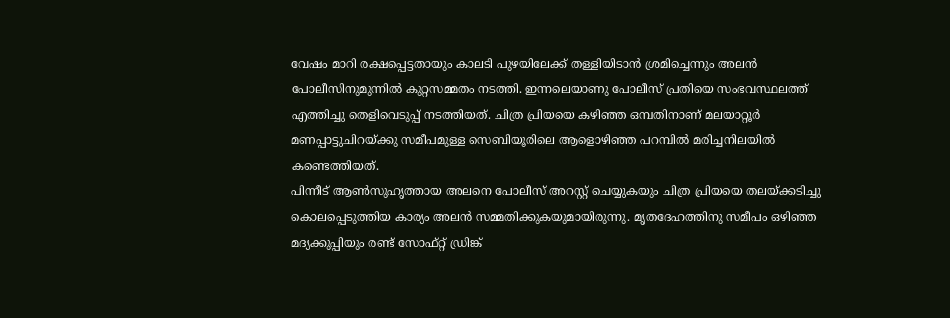വേഷം മാറി രക്ഷപ്പെട്ടതായും കാലടി പുഴയിലേക്ക് തള്ളിയിടാൻ ശ്രമിച്ചെന്നും അലൻ പോലീസിനുമുന്നിൽ കുറ്റസമ്മതം നടത്തി. ഇന്നലെയാണു പോലീസ് പ്രതിയെ സംഭവസ്ഥലത്ത് എത്തിച്ചു തെളിവെടുപ്പ് നടത്തിയത്. ചിത്ര പ്രിയയെ കഴിഞ്ഞ ഒമ്പതിനാണ് മലയാറ്റൂർ മണപ്പാട്ടുചിറയ്ക്കു സമീപമുള്ള സെബിയൂരിലെ ആളൊഴിഞ്ഞ പറമ്പിൽ മരിച്ചനിലയിൽ കണ്ടെത്തിയത്.
പിന്നീട് ആൺസുഹൃത്തായ അലനെ പോലീസ് അറസ്റ്റ് ചെയ്യുകയും ചിത്ര പ്രിയയെ തലയ്ക്കടിച്ചു കൊലപ്പെടുത്തിയ കാര്യം അലൻ സമ്മതിക്കുകയുമായിരുന്നു. മൃതദേഹത്തിനു സമീപം ഒഴിഞ്ഞ മദ്യക്കുപ്പിയും രണ്ട് സോഫ്റ്റ് ഡ്രിങ്ക്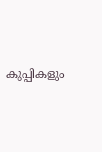കുപ്പികളും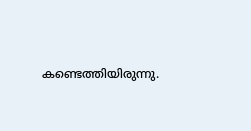കണ്ടെത്തിയിരുന്നു.